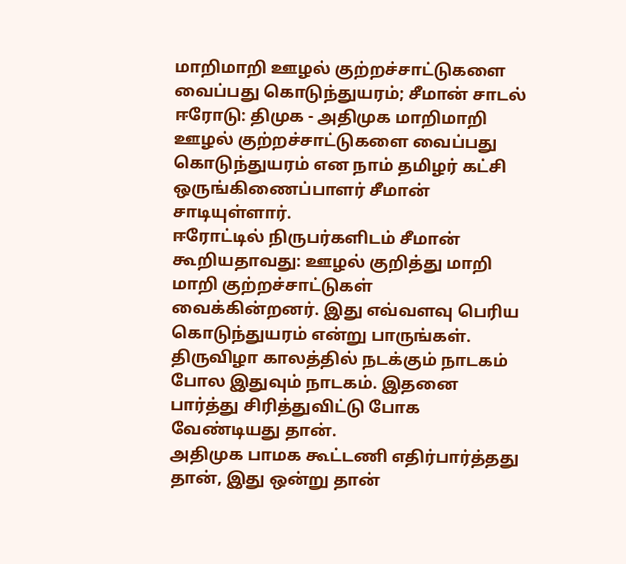மாறிமாறி ஊழல் குற்றச்சாட்டுகளை வைப்பது கொடுந்துயரம்; சீமான் சாடல்
ஈரோடு: திமுக - அதிமுக மாறிமாறி ஊழல் குற்றச்சாட்டுகளை வைப்பது கொடுந்துயரம் என நாம் தமிழர் கட்சி ஒருங்கிணைப்பாளர் சீமான் சாடியுள்ளார்.
ஈரோட்டில் நிருபர்களிடம் சீமான் கூறியதாவது: ஊழல் குறித்து மாறி மாறி குற்றச்சாட்டுகள் வைக்கின்றனர். இது எவ்வளவு பெரிய கொடுந்துயரம் என்று பாருங்கள். திருவிழா காலத்தில் நடக்கும் நாடகம் போல இதுவும் நாடகம். இதனை பார்த்து சிரித்துவிட்டு போக வேண்டியது தான்.
அதிமுக பாமக கூட்டணி எதிர்பார்த்தது தான், இது ஒன்று தான்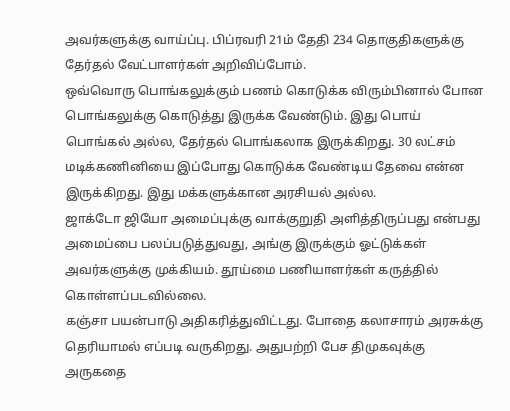அவர்களுக்கு வாய்ப்பு. பிப்ரவரி 21ம் தேதி 234 தொகுதிகளுக்கு தேர்தல் வேட்பாளர்கள் அறிவிப்போம்.
ஒவ்வொரு பொங்கலுக்கும் பணம் கொடுக்க விரும்பினால் போன பொங்கலுக்கு கொடுத்து இருக்க வேண்டும். இது பொய் பொங்கல் அல்ல, தேர்தல் பொங்கலாக இருக்கிறது. 30 லட்சம் மடிக்கணினியை இப்போது கொடுக்க வேண்டிய தேவை என்ன இருக்கிறது. இது மக்களுக்கான அரசியல் அல்ல.
ஜாக்டோ ஜியோ அமைப்புக்கு வாக்குறுதி அளித்திருப்பது என்பது அமைப்பை பலப்படுத்துவது, அங்கு இருக்கும் ஓட்டுக்கள் அவர்களுக்கு முக்கியம். தூய்மை பணியாளர்கள் கருத்தில் கொள்ளப்படவில்லை.
கஞ்சா பயன்பாடு அதிகரித்துவிட்டது. போதை கலாசாரம் அரசுக்கு தெரியாமல் எப்படி வருகிறது. அதுபற்றி பேச திமுகவுக்கு அருகதை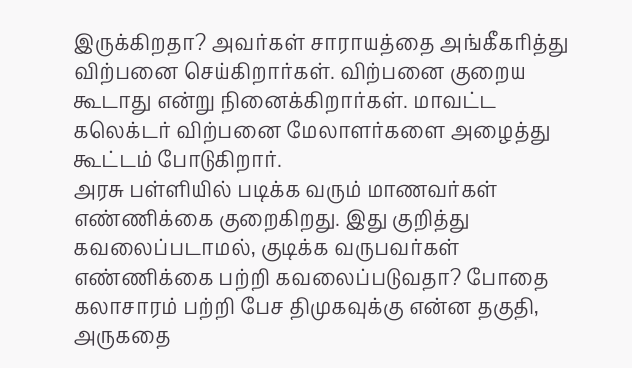இருக்கிறதா? அவர்கள் சாராயத்தை அங்கீகரித்து விற்பனை செய்கிறார்கள். விற்பனை குறைய கூடாது என்று நினைக்கிறார்கள். மாவட்ட கலெக்டர் விற்பனை மேலாளர்களை அழைத்து கூட்டம் போடுகிறார்.
அரசு பள்ளியில் படிக்க வரும் மாணவர்கள் எண்ணிக்கை குறைகிறது. இது குறித்து கவலைப்படாமல், குடிக்க வருபவர்கள் எண்ணிக்கை பற்றி கவலைப்படுவதா? போதை கலாசாரம் பற்றி பேச திமுகவுக்கு என்ன தகுதி, அருகதை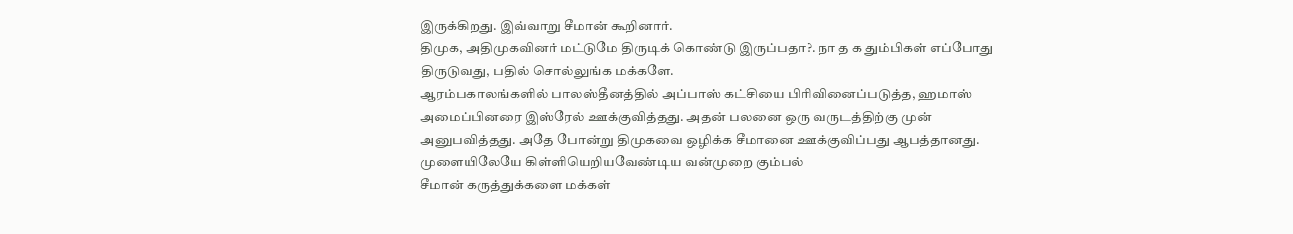இருக்கிறது. இவ்வாறு சீமான் கூறினார்.
திமுக, அதிமுகவினர் மட்டுமே திருடிக் கொண்டு இருப்பதா?. நா த க தும்பிகள் எப்போது திருடுவது, பதில் சொல்லுங்க மக்களே.
ஆரம்பகாலங்களில் பாலஸ்தீனத்தில் அப்பாஸ் கட்சியை பிரிவினைப்படுத்த, ஹமாஸ் அமைப்பினரை இஸ்ரேல் ஊக்குவித்தது. அதன் பலனை ஒரு வருடத்திற்கு முன் அனுபவித்தது. அதே போன்று திமுகவை ஒழிக்க சீமானை ஊக்குவிப்பது ஆபத்தானது. முளையிலேயே கிள்ளியெறியவேண்டிய வன்முறை கும்பல்
சீமான் கருத்துக்களை மக்கள்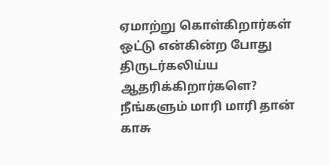ஏமாற்று கொள்கிறார்கள் ஒட்டு என்கின்ற போது திருடர்கலிய்ய ஆதரிக்கிறார்களெ?
நீங்களும் மாரி மாரி தான் காசு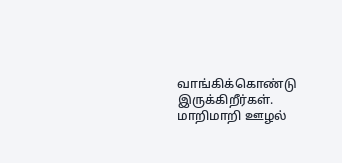வாங்கிக்கொண்டு இருக்கிறீர்கள்.
மாறிமாறி ஊழல்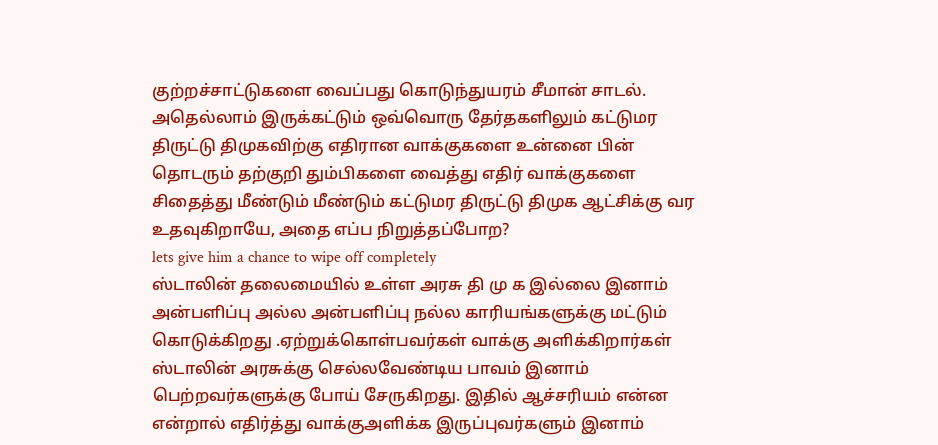குற்றச்சாட்டுகளை வைப்பது கொடுந்துயரம் சீமான் சாடல். அதெல்லாம் இருக்கட்டும் ஒவ்வொரு தேர்தகளிலும் கட்டுமர திருட்டு திமுகவிற்கு எதிரான வாக்குகளை உன்னை பின் தொடரும் தற்குறி தும்பிகளை வைத்து எதிர் வாக்குகளை சிதைத்து மீண்டும் மீண்டும் கட்டுமர திருட்டு திமுக ஆட்சிக்கு வர உதவுகிறாயே, அதை எப்ப நிறுத்தப்போற?
lets give him a chance to wipe off completely
ஸ்டாலின் தலைமையில் உள்ள அரசு தி மு க இல்லை இனாம் அன்பளிப்பு அல்ல அன்பளிப்பு நல்ல காரியங்களுக்கு மட்டும் கொடுக்கிறது .ஏற்றுக்கொள்பவர்கள் வாக்கு அளிக்கிறார்கள் ஸ்டாலின் அரசுக்கு செல்லவேண்டிய பாவம் இனாம் பெற்றவர்களுக்கு போய் சேருகிறது. இதில் ஆச்சரியம் என்ன என்றால் எதிர்த்து வாக்குஅளிக்க இருப்புவர்களும் இனாம்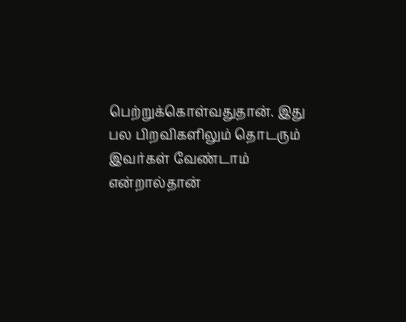பெற்றுக்கொள்வதுதான். இது பல பிறவிகளிலும் தொடரும் இவர்கள் வேண்டாம் என்றால்தான்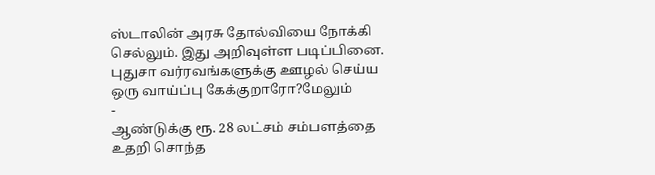ஸ்டாலின் அரசு தோல்வியை நோக்கி செல்லும். இது அறிவுள்ள படிப்பினை.
புதுசா வர்ரவங்களுக்கு ஊழல் செய்ய ஒரு வாய்ப்பு கேக்குறாரோ?மேலும்
-
ஆண்டுக்கு ரூ. 28 லட்சம் சம்பளத்தை உதறி சொந்த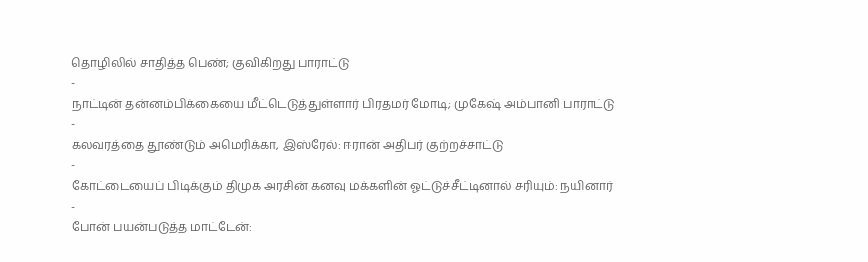தொழிலில் சாதித்த பெண்; குவிகிறது பாராட்டு
-
நாட்டின் தன்னம்பிக்கையை மீட்டெடுத்துள்ளார் பிரதமர் மோடி; முகேஷ் அம்பானி பாராட்டு
-
கலவரத்தை தூண்டும் அமெரிக்கா, இஸ்ரேல்: ஈரான் அதிபர் குற்றச்சாட்டு
-
கோட்டையைப் பிடிக்கும் திமுக அரசின் கனவு மக்களின் ஓட்டுச்சீட்டினால் சரியும்: நயினார்
-
போன் பயன்படுத்த மாட்டேன்: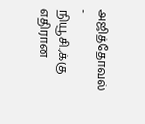அஜித்தோவல்
-
நியூசி.,க்கு எதிரான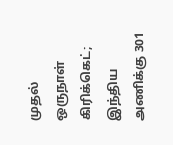முதல் ஒருநாள் கிரிக்கெட்; இந்திய அணிக்கு 301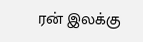ரன் இலக்கு